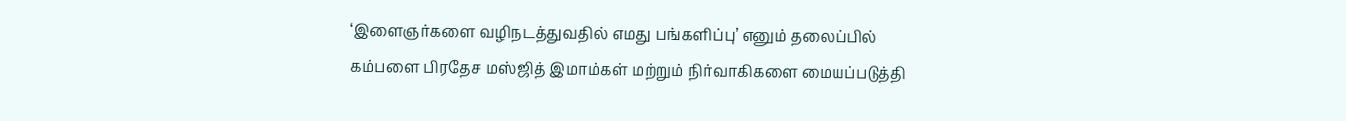‘இளைஞர்களை வழிநடத்துவதில் எமது பங்களிப்பு’ எனும் தலைப்பில் கம்பளை பிரதேச மஸ்ஜித் இமாம்கள் மற்றும் நிர்வாகிகளை மையப்படுத்தி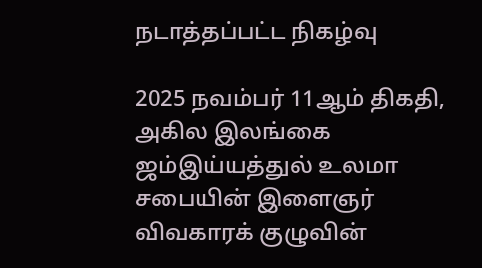நடாத்தப்பட்ட நிகழ்வு

2025 நவம்பர் 11ஆம் திகதி, அகில இலங்கை ஜம்இய்யத்துல் உலமா சபையின் இளைஞர் விவகாரக் குழுவின்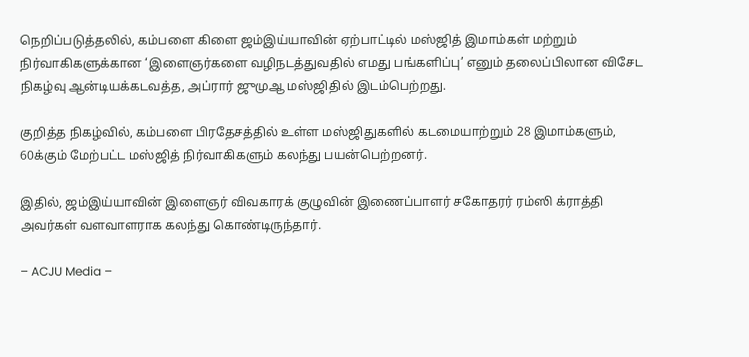நெறிப்படுத்தலில், கம்பளை கிளை ஜம்இய்யாவின் ஏற்பாட்டில் மஸ்ஜித் இமாம்கள் மற்றும் நிர்வாகிகளுக்கான ‘இளைஞர்களை வழிநடத்துவதில் எமது பங்களிப்பு’ எனும் தலைப்பிலான விசேட நிகழ்வு ஆன்டியக்கடவத்த, அப்ரார் ஜுமுஆ மஸ்ஜிதில் இடம்பெற்றது.

குறித்த நிகழ்வில், கம்பளை பிரதேசத்தில் உள்ள மஸ்ஜிதுகளில் கடமையாற்றும் 28 இமாம்களும், 60க்கும் மேற்பட்ட மஸ்ஜித் நிர்வாகிகளும் கலந்து பயன்பெற்றனர்.

இதில், ஜம்இய்யாவின் இளைஞர் விவகாரக் குழுவின் இணைப்பாளர் சகோதரர் ரம்ஸி க்ராத்தி அவர்கள் வளவாளராக கலந்து கொண்டிருந்தார்.

– ACJU Media –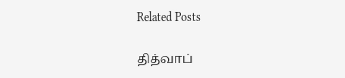Related Posts

தித்வாப்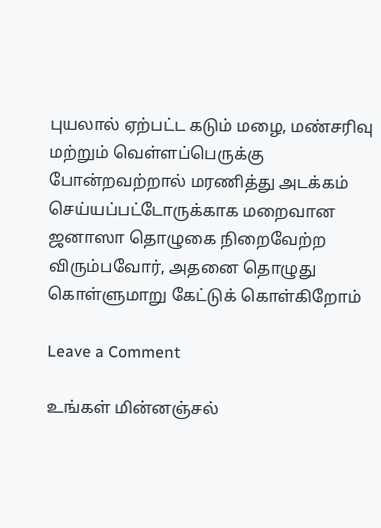புயலால் ஏற்பட்ட கடும் மழை, மண்சரிவு மற்றும் வெள்ளப்பெருக்கு போன்றவற்றால் மரணித்து அடக்கம் செய்யப்பட்டோருக்காக மறைவான ஜனாஸா தொழுகை நிறைவேற்ற விரும்பவோர், அதனை தொழுது கொள்ளுமாறு கேட்டுக் கொள்கிறோம்

Leave a Comment

உங்கள் மின்னஞ்சல்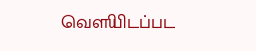வௌியிடப்பட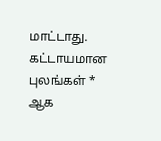மாட்டாது. கட்டாயமான புலங்கள் * ஆக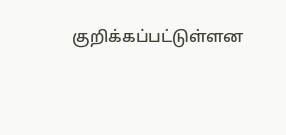குறிக்கப்பட்டுள்ளன